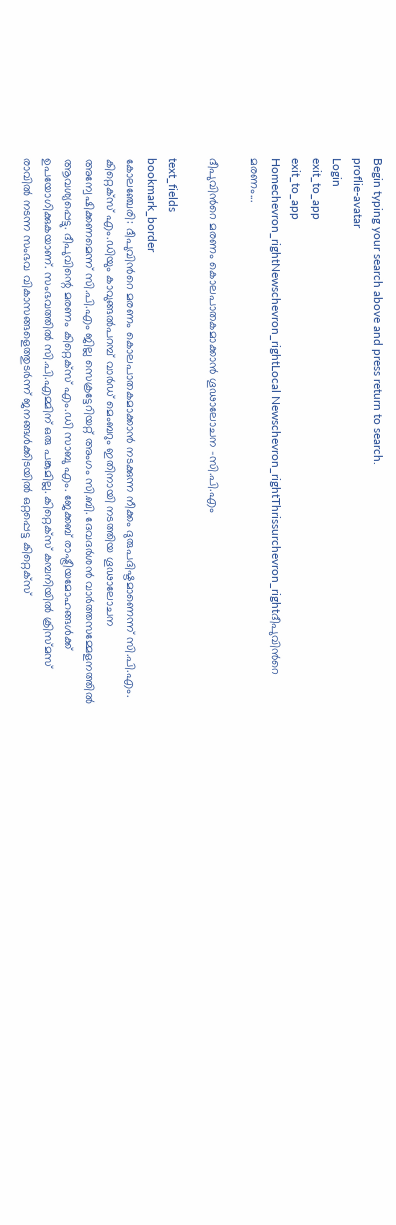Begin typing your search above and press return to search.
proflie-avatar
Login
exit_to_app
exit_to_app
Homechevron_rightNewschevron_rightLocal Newschevron_rightThrissurchevron_rightദീപുവിന്‍റെ മരണം...

ദീപുവിന്‍റെ മരണം കൊലപാതകമാക്കാൻ ഗൂഢാലോചന -സി.പി.എം

text_fields
bookmark_border
കോലഞ്ചേരി: ദീപുവിന്‍റെ മരണം കൊലപാതകമാക്കാൻ നടക്കുന്ന നീക്കം ദുരുപദിഷ്ടമാണെന്ന് സി.പി.എം. കിറ്റെക്സ് എം.ഡിയും കാവുങ്ങൽപറമ്പ് വാർഡ് മെംബറും ഇതിനായി നടത്തിയ ഗൂഢാലോചന അന്വേഷിക്കണമെന്ന് സി.പി.എം ജില്ല സെക്രട്ടേറിയറ്റ് അംഗം സി.ബി. ദേവദർശൻ വാർത്തസമ്മേളനത്തിൽ ആവശ്യപ്പെട്ടു. ദീപുവിന്റെ മരണം കിറ്റെക്സ് എം.ഡി സാബു എം. ജേക്കബ് രാഷ്ട്രീയമോഹങ്ങൾക്ക് ഉപയോഗിക്കുകയാണ്. സംഭവത്തിൽ സി.പി.എമ്മിന് ഒരു പങ്കുമില്ല. കിറ്റെക്‌സ് കമ്പനിയിൽ ക്രിസ്‌മസ് രാവിൽ നടന്ന സംഭവ വികാസങ്ങളെത്തുടർന്ന് ജനങ്ങൾക്കിടയിൽ ഒറ്റപ്പെട്ട കിറ്റെക്‌സ്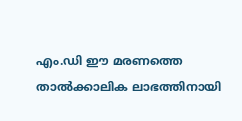എം.ഡി ഈ മരണത്തെ താൽക്കാലിക ലാഭത്തിനായി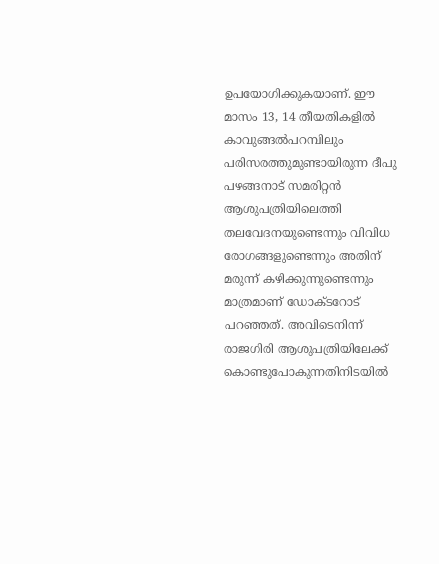ഉപയോഗിക്കുകയാണ്‌. ഈ മാസം 13, 14 തീയതികളിൽ കാവുങ്ങൽപറമ്പിലും പരിസരത്തുമുണ്ടായിരുന്ന ദീപു പഴങ്ങനാട് സമരിറ്റൻ ആശുപത്രിയിലെത്തി തലവേദനയുണ്ടെന്നും വിവിധ രോഗങ്ങളുണ്ടെന്നും അതിന് മരുന്ന് കഴിക്കുന്നുണ്ടെന്നും മാത്രമാണ് ഡോക്‌ടറോട് പറഞ്ഞത്. അവിടെനിന്ന് രാജഗിരി ആശുപത്രിയിലേക്ക് കൊണ്ടുപോകുന്നതിനിടയിൽ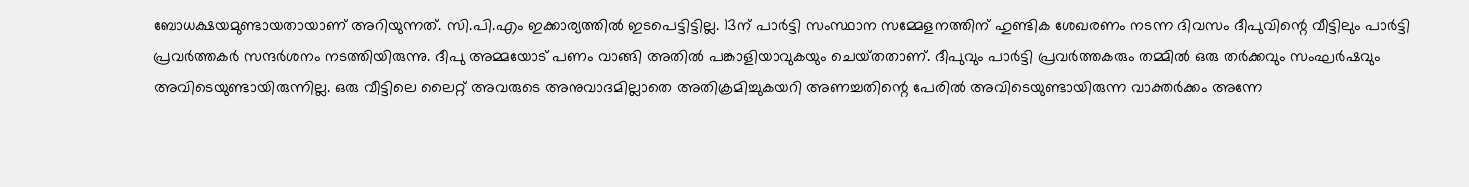ബോധക്ഷയമുണ്ടായതായാണ് അറിയുന്നത്. സി.പി.എം ഇക്കാര്യത്തിൽ ഇടപെട്ടിട്ടില്ല. 13ന് പാർട്ടി സംസ്ഥാന സമ്മേളനത്തിന് ഹുണ്ടിക ശേഖരണം നടന്ന ദിവസം ദീപുവിന്റെ വീട്ടിലും പാർട്ടി പ്രവർത്തകർ സന്ദർശനം നടത്തിയിരുന്നു. ദീപു അമ്മയോട് പണം വാങ്ങി അതിൽ പങ്കാളിയാവുകയും ചെയ്‌തതാണ്. ദീപുവും പാർട്ടി പ്രവർത്തകരും തമ്മിൽ ഒരു തർക്കവും സംഘർഷവും അവിടെയുണ്ടായിരുന്നില്ല. ഒരു വീട്ടിലെ ലൈറ്റ് അവരുടെ അനുവാദമില്ലാതെ അതിക്രമിച്ചുകയറി അണച്ചതിന്റെ പേരിൽ അവിടെയുണ്ടായിരുന്ന വാക്തർക്കം അന്നേ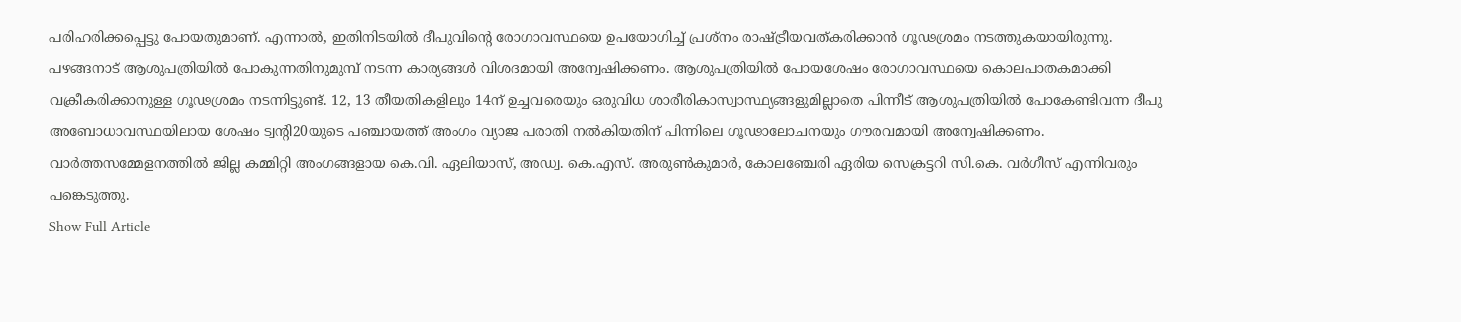പരിഹരിക്കപ്പെട്ടു പോയതുമാണ്. എന്നാൽ, ഇതിനിടയിൽ ദീപുവിന്റെ രോഗാവസ്ഥയെ ഉപയോഗിച്ച് പ്രശ്‌നം രാഷ്‌ട്രീയവത്കരിക്കാൻ ഗൂഢശ്രമം നടത്തുകയായിരുന്നു. പഴങ്ങനാട് ആശുപത്രിയിൽ പോകുന്നതിനുമുമ്പ് നടന്ന കാര്യങ്ങൾ വിശദമായി അന്വേഷിക്കണം. ആശുപത്രിയിൽ പോയശേഷം രോഗാവസ്ഥയെ കൊലപാതകമാക്കി വക്രീകരിക്കാനുള്ള ഗൂഢശ്രമം നടന്നിട്ടുണ്ട്. 12, 13 തീയതികളിലും 14ന് ഉച്ചവരെയും ഒരുവിധ ശാരീരികാസ്വാസ്ഥ്യങ്ങളുമില്ലാതെ പിന്നീട് ആശുപത്രിയിൽ പോകേണ്ടിവന്ന ദീപു അബോധാവസ്ഥയിലായ ശേഷം ട്വന്റി20യുടെ പഞ്ചായത്ത് അംഗം വ്യാജ പരാതി നൽകിയതിന് പിന്നിലെ ഗൂഢാലോചനയും ഗൗരവമായി അന്വേഷിക്കണം. വാർത്തസമ്മേളനത്തിൽ ജില്ല കമ്മിറ്റി അംഗങ്ങളായ കെ.വി. ഏലിയാസ്‌, അഡ്വ. കെ.എസ്. അരുൺകുമാർ, കോലഞ്ചേരി ഏരിയ സെക്രട്ടറി സി.കെ. വർഗീസ്‌ എന്നിവരും പങ്കെടുത്തു.
Show Full Article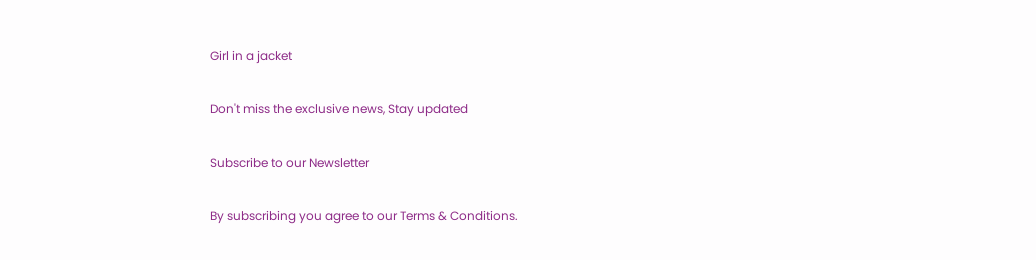Girl in a jacket

Don't miss the exclusive news, Stay updated

Subscribe to our Newsletter

By subscribing you agree to our Terms & Conditions.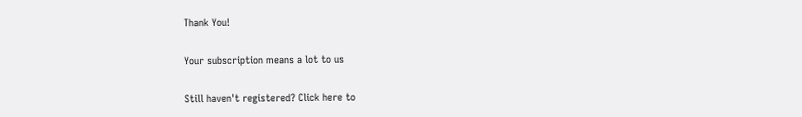Thank You!

Your subscription means a lot to us

Still haven't registered? Click here to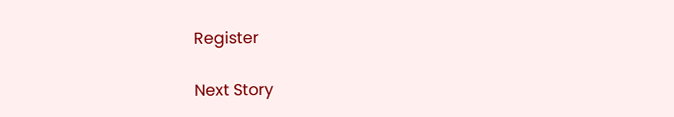Register

Next Story